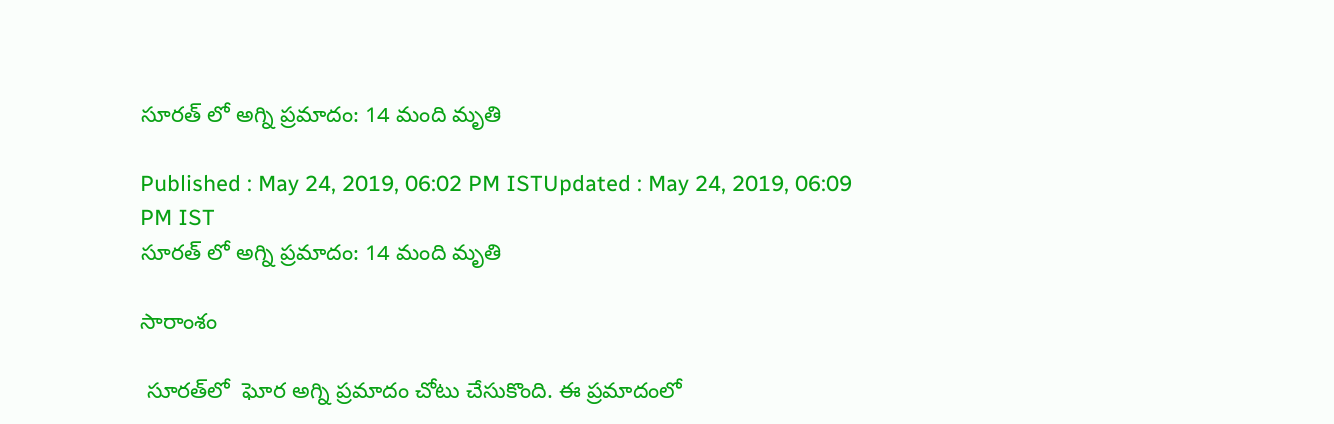సూరత్ లో అగ్ని ప్రమాదం: 14 మంది మృతి

Published : May 24, 2019, 06:02 PM ISTUpdated : May 24, 2019, 06:09 PM IST
సూరత్ లో అగ్ని ప్రమాదం: 14 మంది మృతి

సారాంశం

 సూరత్‌లో  ఘోర అగ్ని ప్రమాదం చోటు చేసుకొంది. ఈ ప్రమాదంలో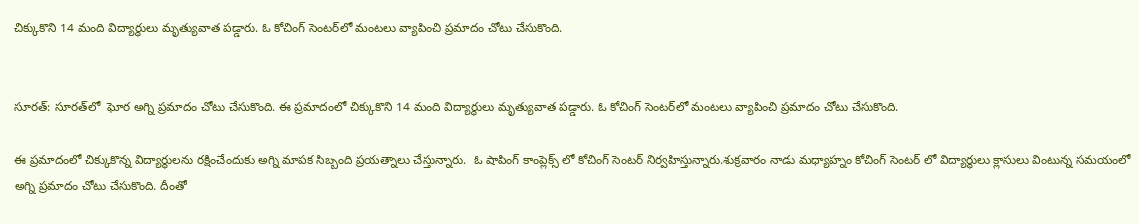చిక్కుకొని 14 మంది విద్యార్థులు మృత్యువాత పడ్డారు. ఓ కోచింగ్ సెంటర్‌లో మంటలు వ్యాపించి ప్రమాదం చోటు చేసుకొంది.


సూరత్: సూరత్‌లో  ఘోర అగ్ని ప్రమాదం చోటు చేసుకొంది. ఈ ప్రమాదంలో చిక్కుకొని 14 మంది విద్యార్థులు మృత్యువాత పడ్డారు. ఓ కోచింగ్ సెంటర్‌లో మంటలు వ్యాపించి ప్రమాదం చోటు చేసుకొంది.

ఈ ప్రమాదంలో చిక్కుకొన్న విద్యార్థులను రక్షించేందుకు అగ్ని మాపక సిబ్బంది ప్రయత్నాలు చేస్తున్నారు.  ఓ షాపింగ్ కాంప్లెక్స్ లో కోచింగ్ సెంటర్ నిర్వహిస్తున్నారు.శుక్రవారం నాడు మధ్యాహ్నం కోచింగ్ సెంటర్ లో విద్యార్థులు క్లాసులు వింటున్న సమయంలో అగ్ని ప్రమాదం చోటు చేసుకొంది. దీంతో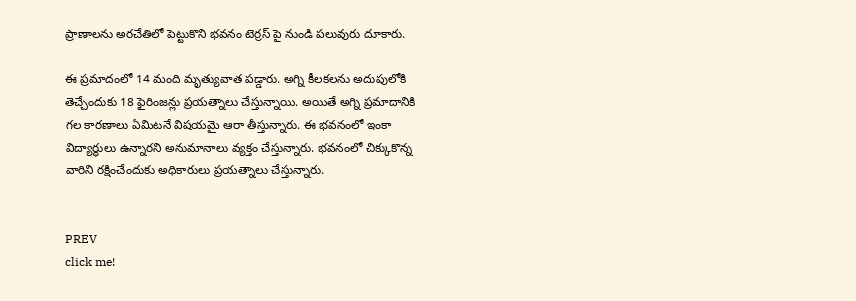ప్రాణాలను అరచేతిలో పెట్టుకొని భవనం టెర్రస్ పై నుండి పలువురు దూకారు.

ఈ ప్రమాదంలో 14 మంది మృత్యువాత పడ్డారు. అగ్ని కీలకలను అదుపులోకి తెచ్చేందుకు 18 ఫైరింజన్లు ప్రయత్నాలు చేస్తున్నాయి. అయితే అగ్ని ప్రమాదానికి  గల కారణాలు ఏమిటనే విషయమై ఆరా తీస్తున్నారు. ఈ భవనంలో ఇంకా విద్యార్థులు ఉన్నారని అనుమానాలు వ్యక్తం చేస్తున్నారు. భవనంలో చిక్కుకొన్న వారిని రక్షించేందుకు అధికారులు ప్రయత్నాలు చేస్తున్నారు.


PREV
click me!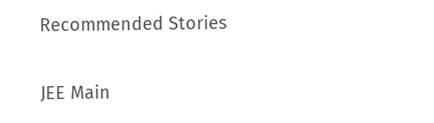Recommended Stories

JEE Main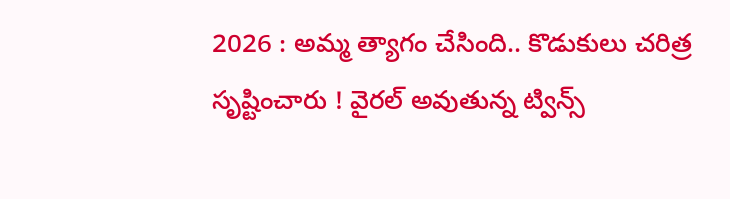2026 : అమ్మ త్యాగం చేసింది.. కొడుకులు చరిత్ర సృష్టించారు ! వైరల్ అవుతున్న ట్విన్స్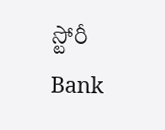స్టోరీ
Bank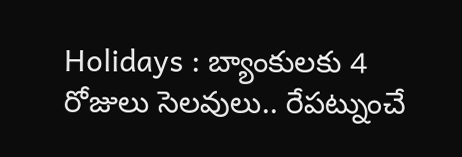Holidays : బ్యాంకులకు 4 రోజులు సెలవులు.. రేపట్నుంచే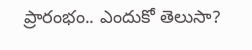ప్రారంభం.. ఎందుకో తెలుసా?